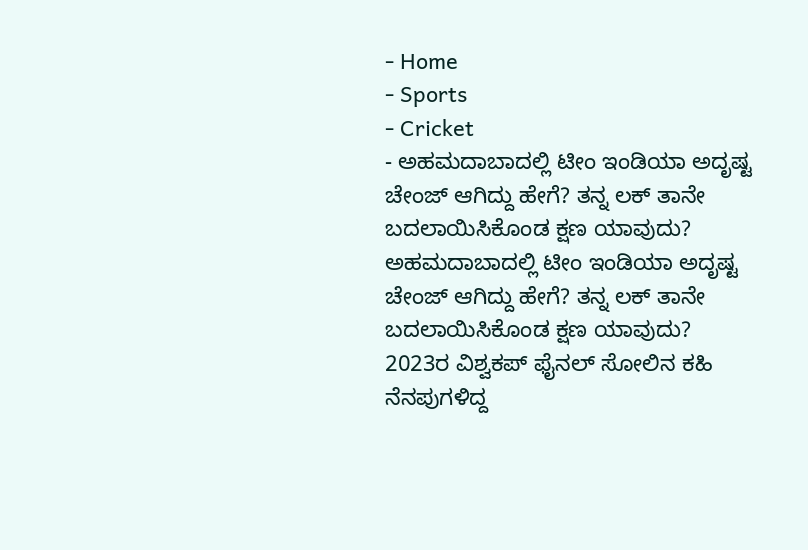- Home
- Sports
- Cricket
- ಅಹಮದಾಬಾದಲ್ಲಿ ಟೀಂ ಇಂಡಿಯಾ ಅದೃಷ್ಟ ಚೇಂಜ್ ಆಗಿದ್ದು ಹೇಗೆ? ತನ್ನ ಲಕ್ ತಾನೇ ಬದಲಾಯಿಸಿಕೊಂಡ ಕ್ಷಣ ಯಾವುದು?
ಅಹಮದಾಬಾದಲ್ಲಿ ಟೀಂ ಇಂಡಿಯಾ ಅದೃಷ್ಟ ಚೇಂಜ್ ಆಗಿದ್ದು ಹೇಗೆ? ತನ್ನ ಲಕ್ ತಾನೇ ಬದಲಾಯಿಸಿಕೊಂಡ ಕ್ಷಣ ಯಾವುದು?
2023ರ ವಿಶ್ವಕಪ್ ಫೈನಲ್ ಸೋಲಿನ ಕಹಿ ನೆನಪುಗಳಿದ್ದ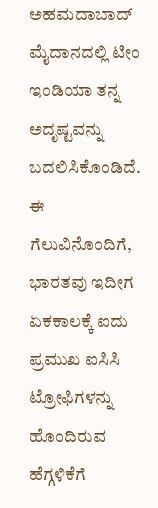ಅಹಮದಾಬಾದ್ ಮೈದಾನದಲ್ಲಿ ಟೀಂ ಇಂಡಿಯಾ ತನ್ನ ಅದೃಷ್ಟವನ್ನು ಬದಲಿಸಿಕೊಂಡಿದೆ. ಈ ಗೆಲುವಿನೊಂದಿಗೆ, ಭಾರತವು ಇದೀಗ ಏಕಕಾಲಕ್ಕೆ ಐದು ಪ್ರಮುಖ ಐಸಿಸಿ ಟ್ರೋಫಿಗಳನ್ನು ಹೊಂದಿರುವ ಹೆಗ್ಗಳಿಕೆಗೆ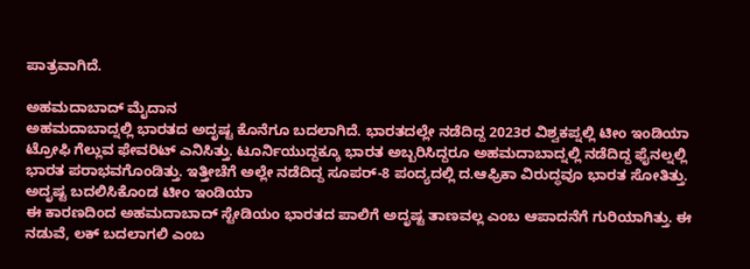ಪಾತ್ರವಾಗಿದೆ.

ಅಹಮದಾಬಾದ್ ಮೈದಾನ
ಅಹಮದಾಬಾದ್ನಲ್ಲಿ ಭಾರತದ ಅದೃಷ್ಟ ಕೊನೆಗೂ ಬದಲಾಗಿದೆ. ಭಾರತದಲ್ಲೇ ನಡೆದಿದ್ದ 2023ರ ವಿಶ್ವಕಪ್ನಲ್ಲಿ ಟೀಂ ಇಂಡಿಯಾ ಟ್ರೋಫಿ ಗೆಲ್ಲುವ ಫೇವರಿಟ್ ಎನಿಸಿತ್ತು. ಟೂರ್ನಿಯುದ್ದಕ್ಕೂ ಭಾರತ ಅಬ್ಬರಿಸಿದ್ದರೂ ಅಹಮದಾಬಾದ್ನಲ್ಲಿ ನಡೆದಿದ್ದ ಫೈನಲ್ನಲ್ಲಿ ಭಾರತ ಪರಾಭವಗೊಂಡಿತ್ತು. ಇತ್ತೀಚೆಗೆ ಅಲ್ಲೇ ನಡೆದಿದ್ದ ಸೂಪರ್-8 ಪಂದ್ಯದಲ್ಲಿ ದ.ಆಫ್ರಿಕಾ ವಿರುದ್ಧವೂ ಭಾರತ ಸೋತಿತ್ತು.
ಅದೃಷ್ಟ ಬದಲಿಸಿಕೊಂಡ ಟೀಂ ಇಂಡಿಯಾ
ಈ ಕಾರಣದಿಂದ ಅಹಮದಾಬಾದ್ ಸ್ಟೇಡಿಯಂ ಭಾರತದ ಪಾಲಿಗೆ ಅದೃಷ್ಟ ತಾಣವಲ್ಲ ಎಂಬ ಆಪಾದನೆಗೆ ಗುರಿಯಾಗಿತ್ತು. ಈ ನಡುವೆ, ಲಕ್ ಬದಲಾಗಲಿ ಎಂಬ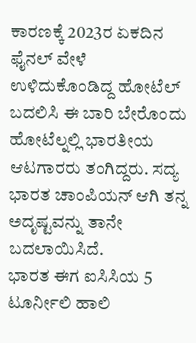ಕಾರಣಕ್ಕೆ 2023ರ ಏಕದಿನ ಫೈನಲ್ ವೇಳೆ ಉಳಿದುಕೊಂಡಿದ್ದ ಹೋಟೆಲ್ ಬದಲಿಸಿ ಈ ಬಾರಿ ಬೇರೊಂದು ಹೋಟೆಲ್ನಲ್ಲಿ ಭಾರತೀಯ ಆಟಗಾರರು ತಂಗಿದ್ದರು. ಸದ್ಯ ಭಾರತ ಚಾಂಪಿಯನ್ ಆಗಿ ತನ್ನ ಅದೃಷ್ಟವನ್ನು ತಾನೇ ಬದಲಾಯಿಸಿದೆ.
ಭಾರತ ಈಗ ಐಸಿಸಿಯ 5 ಟೂರ್ನೀಲಿ ಹಾಲಿ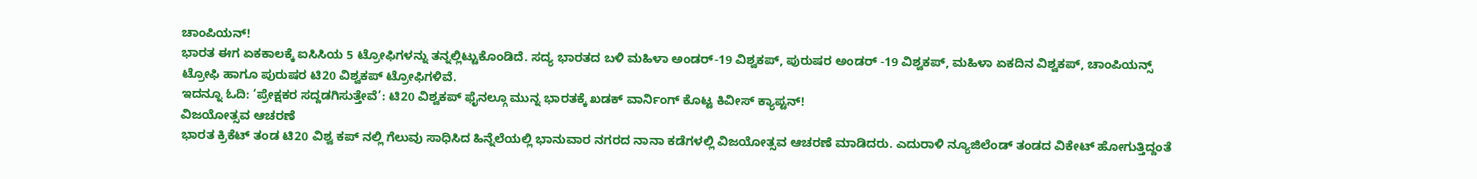ಚಾಂಪಿಯನ್!
ಭಾರತ ಈಗ ಏಕಕಾಲಕ್ಕೆ ಐಸಿಸಿಯ 5 ಟ್ರೋಫಿಗಳನ್ನು ತನ್ನಲ್ಲಿಟ್ಟುಕೊಂಡಿದೆ. ಸದ್ಯ ಭಾರತದ ಬಳಿ ಮಹಿಳಾ ಅಂಡರ್-19 ವಿಶ್ವಕಪ್, ಪುರುಷರ ಅಂಡರ್ -19 ವಿಶ್ವಕಪ್, ಮಹಿಳಾ ಏಕದಿನ ವಿಶ್ವಕಪ್, ಚಾಂಪಿಯನ್ಸ್ ಟ್ರೋಫಿ ಹಾಗೂ ಪುರುಷರ ಟಿ20 ವಿಶ್ವಕಪ್ ಟ್ರೋಫಿಗಳಿವೆ.
ಇದನ್ನೂ ಓದಿ: ‘ಪ್ರೇಕ್ಷಕರ ಸದ್ದಡಗಿಸುತ್ತೇವೆ’: ಟಿ20 ವಿಶ್ವಕಪ್ ಫೈನಲ್ಗೂ ಮುನ್ನ ಭಾರತಕ್ಕೆ ಖಡಕ್ ವಾರ್ನಿಂಗ್ ಕೊಟ್ಟ ಕಿವೀಸ್ ಕ್ಯಾಪ್ಟನ್!
ವಿಜಯೋತ್ಸವ ಆಚರಣೆ
ಭಾರತ ಕ್ರಿಕೆಟ್ ತಂಡ ಟಿ20 ವಿಶ್ವ ಕಪ್ ನಲ್ಲಿ ಗೆಲುವು ಸಾಧಿಸಿದ ಹಿನ್ನೆಲೆಯಲ್ಲಿ ಭಾನುವಾರ ನಗರದ ನಾನಾ ಕಡೆಗಳಲ್ಲಿ ವಿಜಯೋತ್ಸವ ಆಚರಣೆ ಮಾಡಿದರು. ಎದುರಾಳಿ ನ್ಯೂಜಿಲೆಂಡ್ ತಂಡದ ವಿಕೇಟ್ ಹೋಗುತ್ತಿದ್ದಂತೆ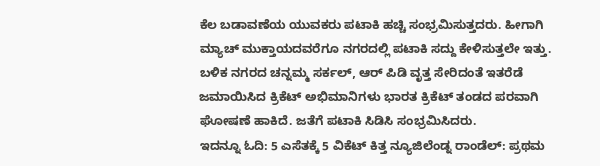ಕೆಲ ಬಡಾವಣೆಯ ಯುವಕರು ಪಟಾಕಿ ಹಚ್ಚಿ ಸಂಭ್ರಮಿಸುತ್ತದರು. ಹೀಗಾಗಿ ಮ್ಯಾಚ್ ಮುಕ್ತಾಯದವರೆಗೂ ನಗರದಲ್ಲಿ ಪಟಾಕಿ ಸದ್ದು ಕೇಳಿಸುತ್ತಲೇ ಇತ್ತು. ಬಳಿಕ ನಗರದ ಚನ್ನಮ್ಮ ಸರ್ಕಲ್, ಆರ್ ಪಿಡಿ ವೃತ್ತ ಸೇರಿದಂತೆ ಇತರೆಡೆ ಜಮಾಯಿಸಿದ ಕ್ರಿಕೆಟ್ ಅಭಿಮಾನಿಗಳು ಭಾರತ ಕ್ರಿಕೆಟ್ ತಂಡದ ಪರವಾಗಿ ಘೋಷಣೆ ಹಾಕಿದೆ. ಜತೆಗೆ ಪಟಾಕಿ ಸಿಡಿಸಿ ಸಂಭ್ರಮಿಸಿದರು.
ಇದನ್ನೂ ಓದಿ: 5 ಎಸೆತಕ್ಕೆ 5 ವಿಕೆಟ್ ಕಿತ್ತ ನ್ಯೂಜಿಲೆಂಡ್ನ ರಾಂಡೆಲ್: ಪ್ರಥಮ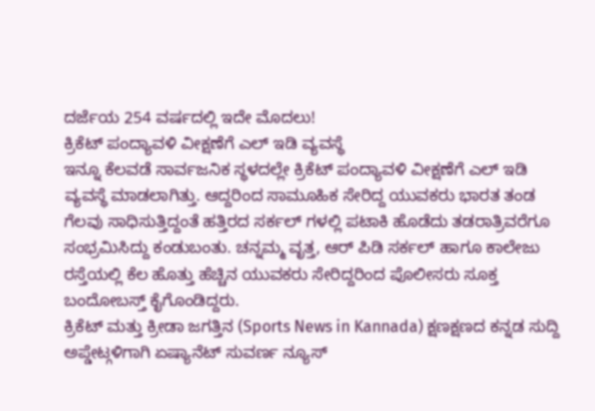ದರ್ಜೆಯ 254 ವರ್ಷದಲ್ಲಿ ಇದೇ ಮೊದಲು!
ಕ್ರಿಕೆಟ್ ಪಂದ್ಯಾವಳಿ ವೀಕ್ಷಣೆಗೆ ಎಲ್ ಇಡಿ ವ್ಯವಸ್ಥೆ
ಇನ್ನೂ ಕೆಲವಡೆ ಸಾರ್ವಜನಿಕ ಸ್ಥಳದಲ್ಲೇ ಕ್ರಿಕೆಟ್ ಪಂದ್ಯಾವಳಿ ವೀಕ್ಷಣೆಗೆ ಎಲ್ ಇಡಿ ವ್ಯವಸ್ಥೆ ಮಾಡಲಾಗಿತ್ತು. ಆದ್ದರಿಂದ ಸಾಮೂಹಿಕ ಸೇರಿದ್ದ ಯುವಕರು ಭಾರತ ತಂಡ ಗೆಲವು ಸಾಧಿಸುತ್ತಿದ್ದಂತೆ ಹತ್ತಿರದ ಸರ್ಕಲ್ ಗಳಲ್ಲಿ ಪಟಾಕಿ ಹೊಡೆದು ತಡರಾತ್ರಿವರೆಗೂ ಸಂಭ್ರಮಿಸಿದ್ದು ಕಂಡುಬಂತು. ಚನ್ನಮ್ಮ ವೃತ್ತ, ಆರ್ ಪಿಡಿ ಸರ್ಕಲ್ ಹಾಗೂ ಕಾಲೇಜು ರಸ್ತೆಯಲ್ಲಿ ಕೆಲ ಹೊತ್ತು ಹೆಚ್ಚಿನ ಯುವಕರು ಸೇರಿದ್ದರಿಂದ ಪೊಲೀಸರು ಸೂಕ್ತ ಬಂದೋಬಸ್ತ್ ಕೈಗೊಂಡಿದ್ದರು.
ಕ್ರಿಕೆಟ್ ಮತ್ತು ಕ್ರೀಡಾ ಜಗತ್ತಿನ (Sports News in Kannada) ಕ್ಷಣಕ್ಷಣದ ಕನ್ನಡ ಸುದ್ದಿ ಅಪ್ಡೇಟ್ಗಳಿಗಾಗಿ ಏಷ್ಯಾನೆಟ್ ಸುವರ್ಣ ನ್ಯೂಸ್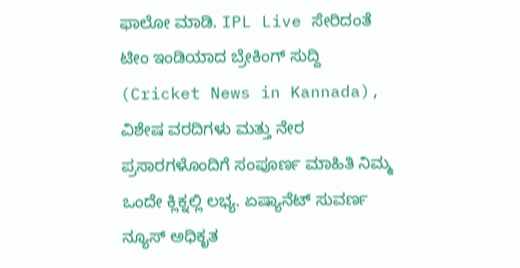ಫಾಲೋ ಮಾಡಿ. IPL Live ಸೇರಿದಂತೆ ಟೀಂ ಇಂಡಿಯಾದ ಬ್ರೇಕಿಂಗ್ ಸುದ್ದಿ (Cricket News in Kannada), ವಿಶೇಷ ವರದಿಗಳು ಮತ್ತು ನೇರ ಪ್ರಸಾರಗಳೊಂದಿಗೆ ಸಂಪೂರ್ಣ ಮಾಹಿತಿ ನಿಮ್ಮ ಒಂದೇ ಕ್ಲಿಕ್ನಲ್ಲಿ ಲಭ್ಯ. ಏಷ್ಯಾನೆಟ್ ಸುವರ್ಣ ನ್ಯೂಸ್ ಅಧಿಕೃತ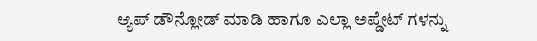ಆ್ಯಪ್ ಡೌನ್ಲೋಡ್ ಮಾಡಿ ಹಾಗೂ ಎಲ್ಲಾ ಅಪ್ಡೇಟ್ ಗಳನ್ನು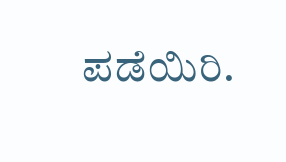ಪಡೆಯಿರಿ.